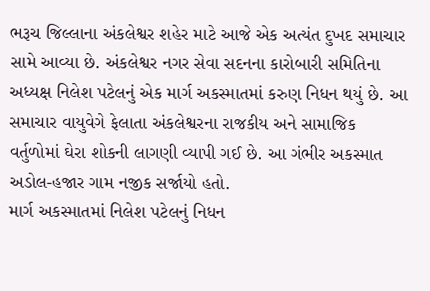ભરૂચ જિલ્લાના અંકલેશ્વર શહેર માટે આજે એક અત્યંત દુખદ સમાચાર સામે આવ્યા છે. અંકલેશ્વર નગર સેવા સદનના કારોબારી સમિતિના અધ્યક્ષ નિલેશ પટેલનું એક માર્ગ અકસ્માતમાં કરુણ નિધન થયું છે. આ સમાચાર વાયુવેગે ફેલાતા અંકલેશ્વરના રાજકીય અને સામાજિક વર્તુળોમાં ઘેરા શોકની લાગણી વ્યાપી ગઈ છે. આ ગંભીર અકસ્માત અડોલ-હજાર ગામ નજીક સર્જાયો હતો.
માર્ગ અકસ્માતમાં નિલેશ પટેલનું નિધન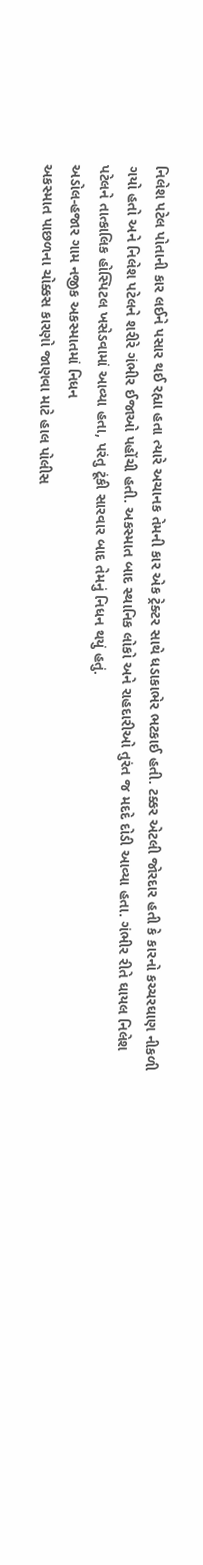નિલેશ પટેલ પોતાની કાર લઈને પસાર થઈ રહ્યા હતા ત્યારે અચાનક તેમની કાર એક ટ્રેક્ટર સાથે ધડાકાભેર ભટકાઈ હતી. ટક્કર એટલી જોરદાર હતી કે કારનો કચ્ચરઘાણ નીકળી ગયો હતો અને નિલેશ પટેલને શરીરે ગંભીર ઈજાઓ પહોંચી હતી. અકસ્માત બાદ સ્થાનિક લોકો અને રાહદારીઓ તુરંત જ મદદે દોડી આવ્યા હતા. ગંભીર રીતે ઘાયલ નિલેશ પટેલને તાત્કાલિક હોસ્પિટલ ખસેડવામાં આવ્યા હતા, પરંતુ ટૂંકી સારવાર બાદ તેમનું નિધન થયું હતું.
અડોલ-હજાર ગામ નજીક અકસ્માતમાં નિધન
અકસ્માત પાછળના ચોક્કસ કારણો જાણવા માટે હાલ પોલીસ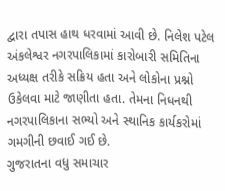દ્વારા તપાસ હાથ ધરવામાં આવી છે. નિલેશ પટેલ અંકલેશ્વર નગરપાલિકામાં કારોબારી સમિતિના અધ્યક્ષ તરીકે સક્રિય હતા અને લોકોના પ્રશ્નો ઉકેલવા માટે જાણીતા હતા. તેમના નિધનથી નગરપાલિકાના સભ્યો અને સ્થાનિક કાર્યકરોમાં ગમગીની છવાઈ ગઈ છે.
ગુજરાતના વધુ સમાચાર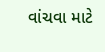વાંચવા માટે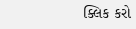ક્લિક કરો